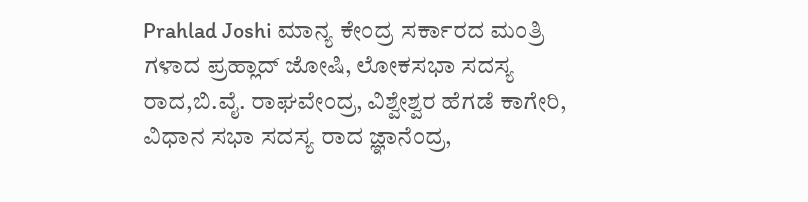Prahlad Joshi ಮಾನ್ಯ ಕೇಂದ್ರ ಸರ್ಕಾರದ ಮಂತ್ರಿ ಗಳಾದ ಪ್ರಹ್ಲಾದ್ ಜೋಷಿ, ಲೋಕಸಭಾ ಸದಸ್ಯ ರಾದ,ಬಿ.ವೈ. ರಾಘವೇಂದ್ರ, ವಿಶ್ವೇಶ್ವರ ಹೆಗಡೆ ಕಾಗೇರಿ, ವಿಧಾನ ಸಭಾ ಸದಸ್ಯ ರಾದ ಜ್ಞಾನೆಂದ್ರ,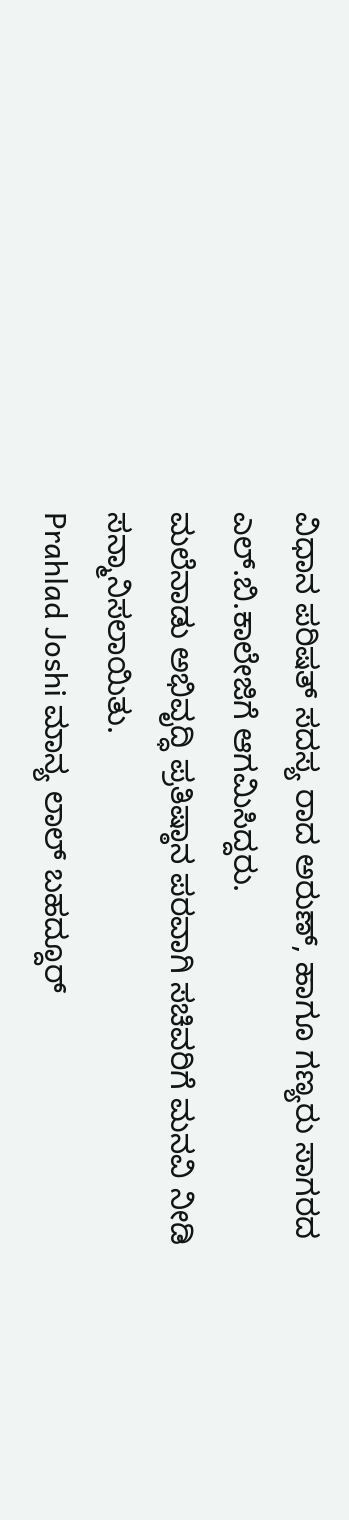ವಿಧಾನ ಪರಿಷತ್ ಸದಸ್ಯ ರಾದ ಅರುಣ್, ಹಾಗೂ ಗಣ್ಯರು ಸಾಗರದ ಎಲ್.ಬಿ.ಕಾಲೇಜಿಗೆ ಆಗಮಿಸಿದ್ದರು.
ಮಲೆನಾಡು ಅಭಿವೃದ್ಧಿ ಪ್ರತಿಷ್ಠಾನ ಪರವಾಗಿ ಸಚಿವರಿಗೆ ಮನವಿ ನೀಡಿ ಸನ್ಮಾನಿಸಲಾಯಿತು.
Prahlad Joshi ಮಾನ್ಯ ಲಾಲ್ ಬಹದ್ದೂರ್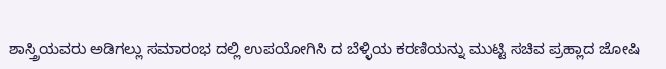ಶಾಸ್ತ್ರಿಯವರು ಅಡಿಗಲ್ಲು ಸಮಾರಂಭ ದಲ್ಲಿ ಉಪಯೋಗಿಸಿ ದ ಬೆಳ್ಳಿಯ ಕರಣಿಯನ್ನು ಮುಟ್ಟಿ ಸಚಿವ ಪ್ರಹ್ಲಾದ ಜೋಷಿ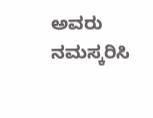ಅವರು ನಮಸ್ಕರಿಸಿ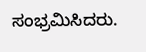ಸಂಭ್ರಮಿಸಿದರು.